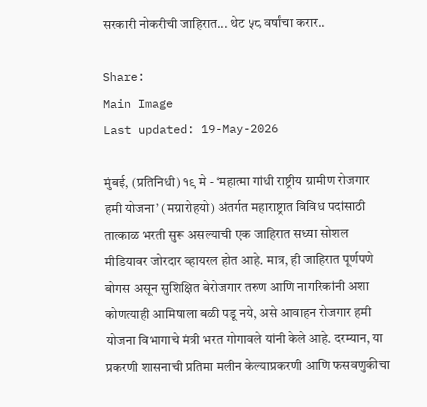सरकारी नोकरीची जाहिरात... थेट ५८ वर्षांचा करार..

Share:
Main Image
Last updated: 19-May-2026

मुंबई, (प्रतिनिधी) १९ मे - ‘महात्मा गांधी राष्ट्रीय ग्रामीण रोजगार हमी योजना’ (मग्रारोहयो) अंतर्गत महाराष्ट्रात विविध पदांसाठी तात्काळ भरती सुरू असल्याची एक जाहिरात सध्या सोशल मीडियावर जोरदार व्हायरल होत आहे. मात्र, ही जाहिरात पूर्णपणे बोगस असून सुशिक्षित बेरोजगार तरुण आणि नागरिकांनी अशा कोणत्याही आमिषाला बळी पडू नये, असे आवाहन रोजगार हमी योजना विभागाचे मंत्री भरत गोगावले यांनी केले आहे. दरम्यान, या प्रकरणी शासनाची प्रतिमा मलीन केल्याप्रकरणी आणि फसवणुकीचा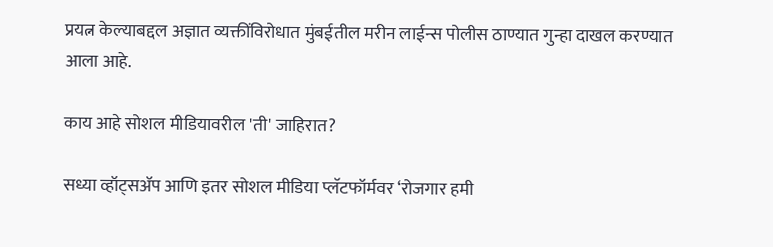प्रयत्न केल्याबद्दल अज्ञात व्यक्तींविरोधात मुंबईतील मरीन लाईन्स पोलीस ठाण्यात गुन्हा दाखल करण्यात आला आहे.

काय आहे सोशल मीडियावरील 'ती' जाहिरात?

सध्या व्हॉट्सॲप आणि इतर सोशल मीडिया प्लॅटफॉर्मवर ‘रोजगार हमी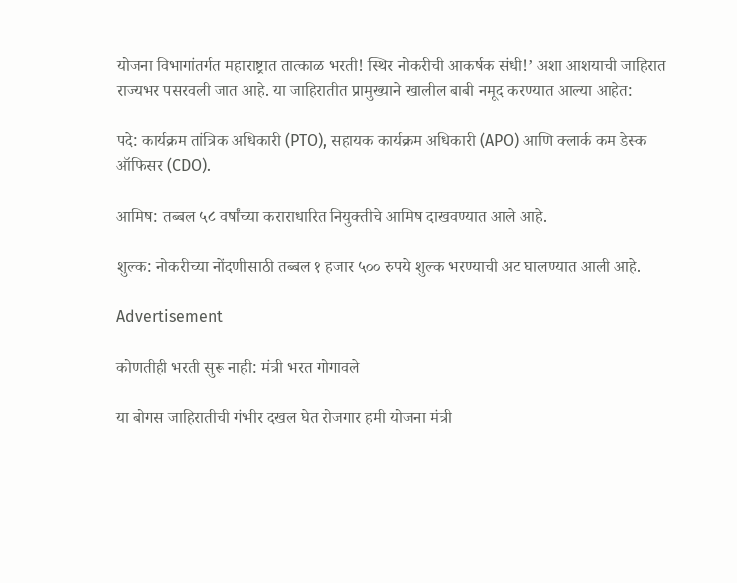योजना विभागांतर्गत महाराष्ट्रात तात्काळ भरती! स्थिर नोकरीची आकर्षक संधी!’ अशा आशयाची जाहिरात राज्यभर पसरवली जात आहे. या जाहिरातीत प्रामुख्याने खालील बाबी नमूद करण्यात आल्या आहेत:

पदे: कार्यक्रम तांत्रिक अधिकारी (PTO), सहायक कार्यक्रम अधिकारी (APO) आणि क्लार्क कम डेस्क ऑफिसर (CDO).

आमिष: तब्बल ५८ वर्षांच्या कराराधारित नियुक्तीचे आमिष दाखवण्यात आले आहे.

शुल्क: नोकरीच्या नोंदणीसाठी तब्बल १ हजार ५०० रुपये शुल्क भरण्याची अट घालण्यात आली आहे.

Advertisement

कोणतीही भरती सुरू नाही: मंत्री भरत गोगावले

या बोगस जाहिरातीची गंभीर दखल घेत रोजगार हमी योजना मंत्री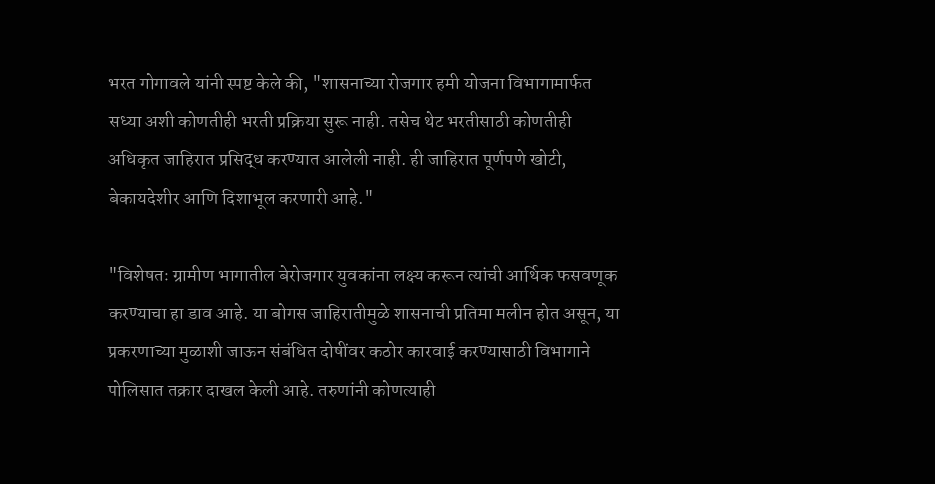भरत गोगावले यांनी स्पष्ट केले की, "शासनाच्या रोजगार हमी योजना विभागामार्फत सध्या अशी कोणतीही भरती प्रक्रिया सुरू नाही. तसेच थेट भरतीसाठी कोणतीही अधिकृत जाहिरात प्रसिद्ध करण्यात आलेली नाही. ही जाहिरात पूर्णपणे खोटी, बेकायदेशीर आणि दिशाभूल करणारी आहे."

"विशेषतः ग्रामीण भागातील बेरोजगार युवकांना लक्ष्य करून त्यांची आर्थिक फसवणूक करण्याचा हा डाव आहे. या बोगस जाहिरातीमुळे शासनाची प्रतिमा मलीन होत असून, या प्रकरणाच्या मुळाशी जाऊन संबंधित दोषींवर कठोर कारवाई करण्यासाठी विभागाने पोलिसात तक्रार दाखल केली आहे. तरुणांनी कोणत्याही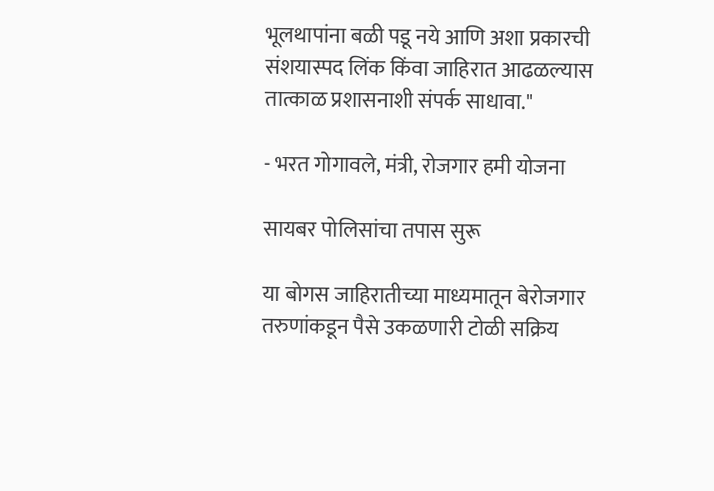भूलथापांना बळी पडू नये आणि अशा प्रकारची संशयास्पद लिंक किंवा जाहिरात आढळल्यास तात्काळ प्रशासनाशी संपर्क साधावा."

- भरत गोगावले, मंत्री, रोजगार हमी योजना

सायबर पोलिसांचा तपास सुरू

या बोगस जाहिरातीच्या माध्यमातून बेरोजगार तरुणांकडून पैसे उकळणारी टोळी सक्रिय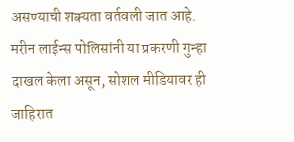असण्याची शक्यता वर्तवली जात आहे. मरीन लाईन्स पोलिसांनी या प्रकरणी गुन्हा दाखल केला असून, सोशल मीडियावर ही जाहिरात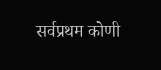सर्वप्रथम कोणी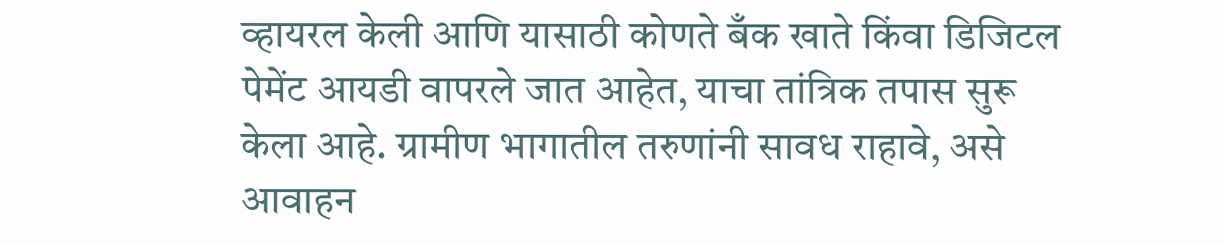व्हायरल केली आणि यासाठी कोणते बँक खाते किंवा डिजिटल पेमेंट आयडी वापरले जात आहेत, याचा तांत्रिक तपास सुरू केला आहे. ग्रामीण भागातील तरुणांनी सावध राहावे, असे आवाहन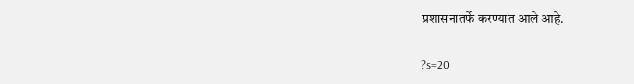प्रशासनातर्फे करण्यात आले आहे.

?s=20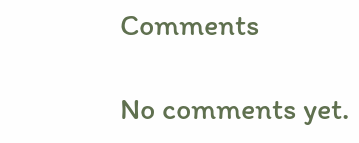Comments

No comments yet.